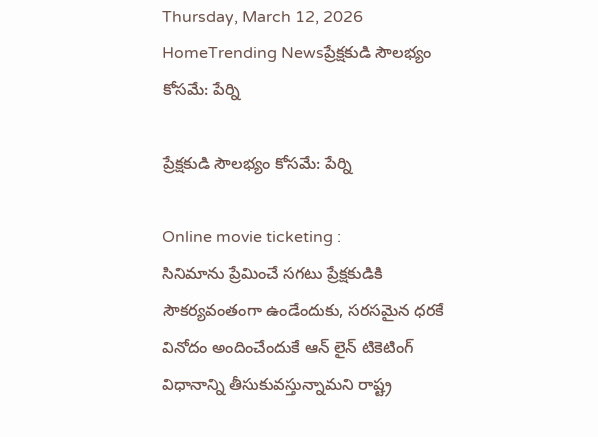Thursday, March 12, 2026
HomeTrending Newsప్రేక్షకుడి సౌలభ్యం కోసమే: పేర్ని

ప్రేక్షకుడి సౌలభ్యం కోసమే: పేర్ని

Online movie ticketing :
సినిమాను ప్రేమించే సగటు ప్రేక్షకుడికి సౌకర్యవంతంగా ఉండేందుకు, సరసమైన ధరకే వినోదం అందించేందుకే ఆన్ లైన్ టికెటింగ్ విధానాన్ని తీసుకువస్తున్నామని రాష్ట్ర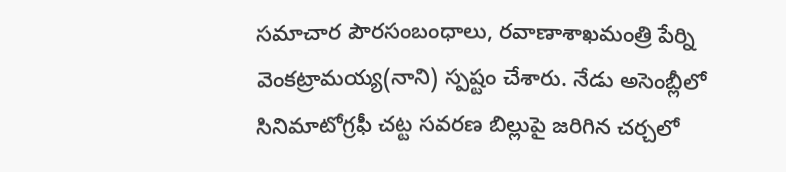సమాచార పౌరసంబంధాలు, రవాణాశాఖమంత్రి పేర్ని వెంకట్రామయ్య(నాని) స్పష్టం చేశారు. నేడు అసెంబ్లీలో సినిమాటోగ్రఫీ చట్ట సవరణ బిల్లుపై జరిగిన చర్చలో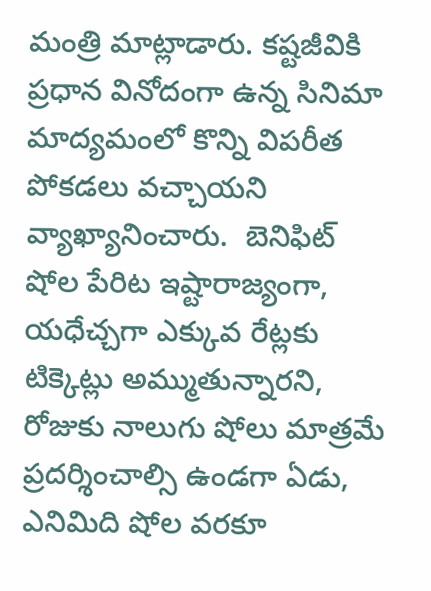మంత్రి మాట్లాడారు. కష్టజీవికి ప్రధాన వినోదంగా ఉన్న సినిమా మాద్యమంలో కొన్ని విపరీత పోకడలు వచ్చాయని వ్యాఖ్యానించారు.  బెనిఫిట్ షోల పేరిట ఇష్టారాజ్యంగా, యధేచ్చగా ఎక్కువ రేట్లకు టిక్కెట్లు అమ్ముతున్నారని, రోజుకు నాలుగు షోలు మాత్రమే ప్రదర్శించాల్సి ఉండగా ఏడు, ఎనిమిది షోల వరకూ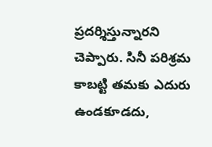ప్రదర్శిస్తున్నారని చెప్పారు. సినీ పరిశ్రమ కాబట్టి తమకు ఎదురు ఉండకూడదు,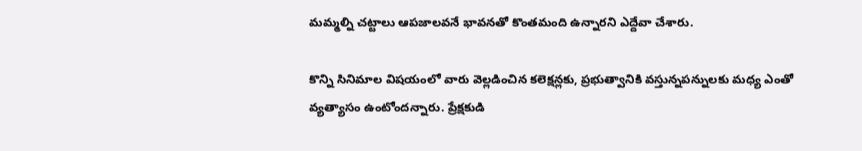మమ్మల్ని చట్టాలు ఆపజాలవనే భావనతో కొంతమంది ఉన్నారని ఎద్దేవా చేశారు.

కొన్ని సినిమాల విషయంలో వారు వెల్లడించిన కలెక్షన్లకు, ప్రభుత్వానికి వస్తున్నపన్నులకు మధ్య ఎంతో వ్యత్యాసం ఉంటోందన్నారు. ప్రేక్షకుడి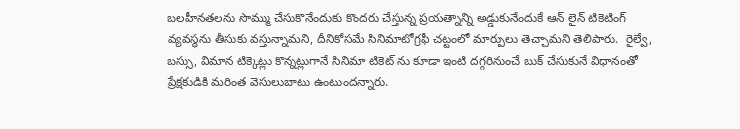బలహీనతలను సొమ్ము చేసుకొనేందుకు కొందరు చేస్తున్న ప్రయత్నాన్ని అడ్డుకునేందుకే ఆన్ లైన్ టికెటింగ్ వ్యవస్థను తీసుకు వస్తున్నామని, దీనికోసమే సినిమాటోగ్రఫీ చట్టంలో మార్పులు తెచ్చామని తెలిపారు.  రైల్వే, బస్సు, విమాన టిక్కెట్లు కొన్నట్లుగానే సినిమా టికెట్ ను కూడా ఇంటి దగ్గరినుంచే బుక్ చేసుకునే విధానంతో ప్రేక్షకుడికి మరింత వెసులుబాటు ఉంటుందన్నారు.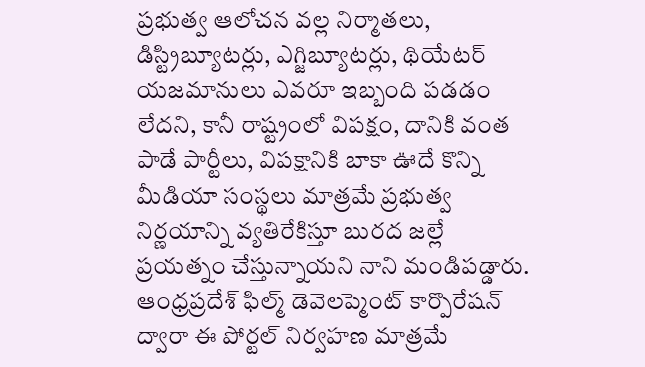ప్రభుత్వ ఆలోచన వల్ల నిర్మాతలు, డిస్ట్రిబ్యూటర్లు, ఎగ్జిబ్యూటర్లు, థియేటర్ యజమానులు ఎవరూ ఇబ్బంది పడడం లేదని, కానీ రాష్ట్రంలో విపక్షం, దానికి వంత పాడే పార్టీలు, విపక్షానికి బాకా ఊదే కొన్ని మీడియా సంస్థలు మాత్రమే ప్రభుత్వ నిర్ణయాన్ని వ్యతిరేకిస్తూ బురద జల్లే ప్రయత్నం చేస్తున్నాయని నాని మండిపడ్డారు. ఆంధ్రప్రదేశ్ ఫిల్మ్ డెవెలప్మెంట్ కార్పొరేషన్ ద్వారా ఈ పోర్టల్ నిర్వహణ మాత్రమే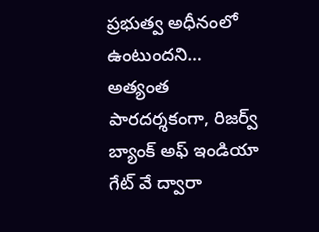ప్రభుత్వ అధీనంలో ఉంటుందని… అత్యంత పారదర్శకంగా, రిజర్వ్ బ్యాంక్ అఫ్ ఇండియా గేట్ వే ద్వారా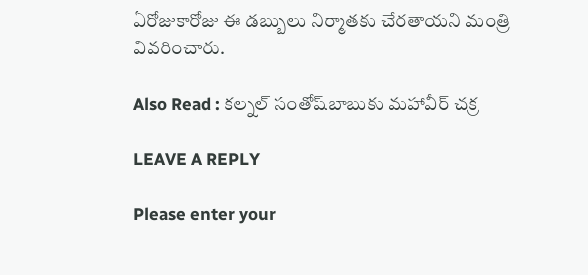ఏరోజుకారోజు ఈ డబ్బులు నిర్మాతకు చేరతాయని మంత్రి వివరించారు.

Also Read : కల్నల్ సంతోష్‌బాబుకు మహావీర్‌ చక్ర

LEAVE A REPLY

Please enter your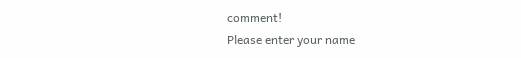comment!
Please enter your name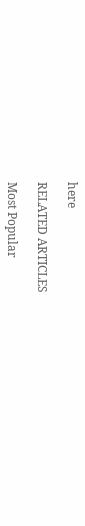here

RELATED ARTICLES

Most Popular